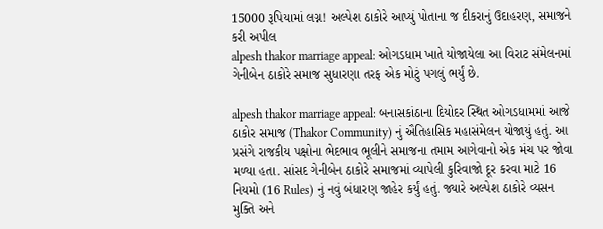15000 રૂપિયામાં લગ્ન! અલ્પેશ ઠાકોરે આપ્યું પોતાના જ દીકરાનું ઉદાહરણ, સમાજને કરી અપીલ
alpesh thakor marriage appeal: ઓગડધામ ખાતે યોજાયેલા આ વિરાટ સંમેલનમાં ગેનીબેન ઠાકોરે સમાજ સુધારણા તરફ એક મોટું પગલું ભર્યું છે.

alpesh thakor marriage appeal: બનાસકાંઠાના દિયોદર સ્થિત ઓગડધામમાં આજે ઠાકોર સમાજ (Thakor Community) નું ઐતિહાસિક મહાસંમેલન યોજાયું હતું. આ પ્રસંગે રાજકીય પક્ષોના ભેદભાવ ભૂલીને સમાજના તમામ આગેવાનો એક મંચ પર જોવા મળ્યા હતા. સાંસદ ગેનીબેન ઠાકોરે સમાજમાં વ્યાપેલી કુરિવાજો દૂર કરવા માટે 16 નિયમો (16 Rules) નું નવું બંધારણ જાહેર કર્યું હતું. જ્યારે અલ્પેશ ઠાકોરે વ્યસન મુક્તિ અને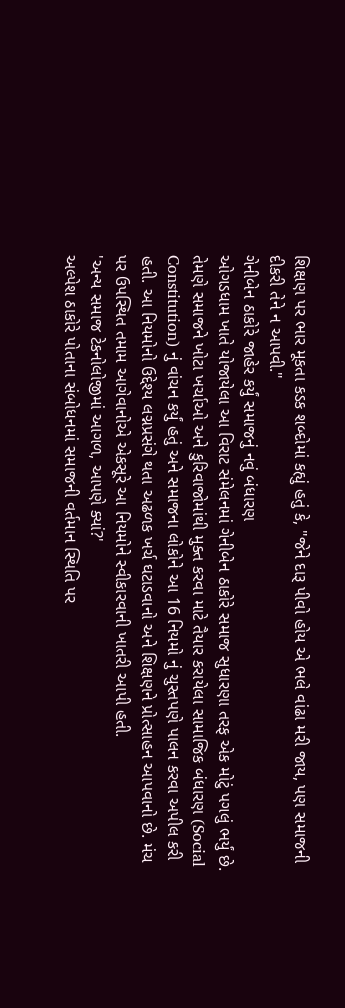શિક્ષણ પર ભાર મૂકતા કડક શબ્દોમાં કહ્યું હતું કે, "જેને દારૂ પીવો હોય એ ભલે વાંઢા મરી જાય, પણ સમાજની દીકરી તેને ન આપવી."
ગેનીબેન ઠાકોરે જાહેર કર્યું સમાજનું નવું બંધારણ
ઓગડધામ ખાતે યોજાયેલા આ વિરાટ સંમેલનમાં ગેનીબેન ઠાકોરે સમાજ સુધારણા તરફ એક મોટું પગલું ભર્યું છે. તેમણે સમાજને ખોટા ખર્ચાઓ અને કુરિવાજોમાંથી મુક્ત કરવા માટે તૈયાર કરાયેલા સામાજિક બંધારણ (Social Constitution) નું વાંચન કર્યું હતું અને સમાજના લોકોને આ 16 નિયમો નું ચુસ્તપણે પાલન કરવા અપીલ કરી હતી. આ નિયમોનો ઉદ્દેશ્ય લગ્નપ્રસંગે થતા અઢળક ખર્ચ ઘટાડવાનો અને શિક્ષણને પ્રોત્સાહન આપવાનો છે. મંચ પર ઉપસ્થિત તમામ આગેવાનોએ એકસૂરે આ નિયમોને સ્વીકારવાની ખાતરી આપી હતી.
'અન્ય સમાજ ટેકનોલોજીમાં આગળ, આપણે ક્યાં?'
અલ્પેશ ઠાકોરે પોતાના સંબોધનમાં સમાજની વર્તમાન સ્થિતિ પર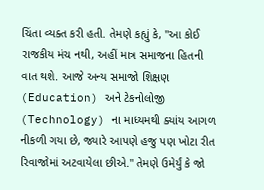ચિંતા વ્યક્ત કરી હતી. તેમણે કહ્યું કે, "આ કોઈ રાજકીય મંચ નથી, અહીં માત્ર સમાજના હિતની વાત થશે. આજે અન્ય સમાજો શિક્ષણ (Education) અને ટેકનોલોજી (Technology) ના માધ્યમથી ક્યાંય આગળ નીકળી ગયા છે, જ્યારે આપણે હજુ પણ ખોટા રીત રિવાજોમાં અટવાયેલા છીએ." તેમણે ઉમેર્યું કે જો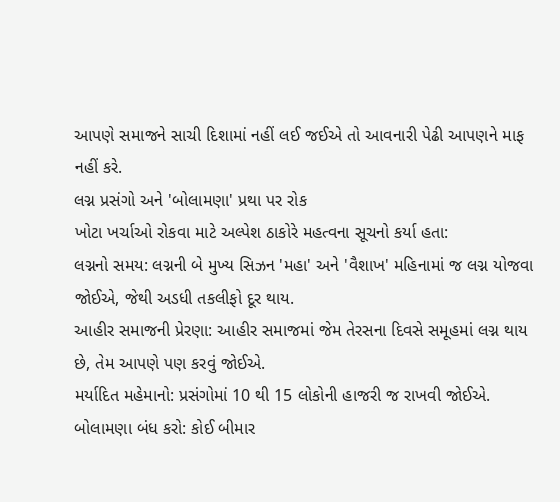આપણે સમાજને સાચી દિશામાં નહીં લઈ જઈએ તો આવનારી પેઢી આપણને માફ નહીં કરે.
લગ્ન પ્રસંગો અને 'બોલામણા' પ્રથા પર રોક
ખોટા ખર્ચાઓ રોકવા માટે અલ્પેશ ઠાકોરે મહત્વના સૂચનો કર્યા હતા:
લગ્નનો સમય: લગ્નની બે મુખ્ય સિઝન 'મહા' અને 'વૈશાખ' મહિનામાં જ લગ્ન યોજવા જોઈએ, જેથી અડધી તકલીફો દૂર થાય.
આહીર સમાજની પ્રેરણા: આહીર સમાજમાં જેમ તેરસના દિવસે સમૂહમાં લગ્ન થાય છે, તેમ આપણે પણ કરવું જોઈએ.
મર્યાદિત મહેમાનો: પ્રસંગોમાં 10 થી 15 લોકોની હાજરી જ રાખવી જોઈએ.
બોલામણા બંધ કરો: કોઈ બીમાર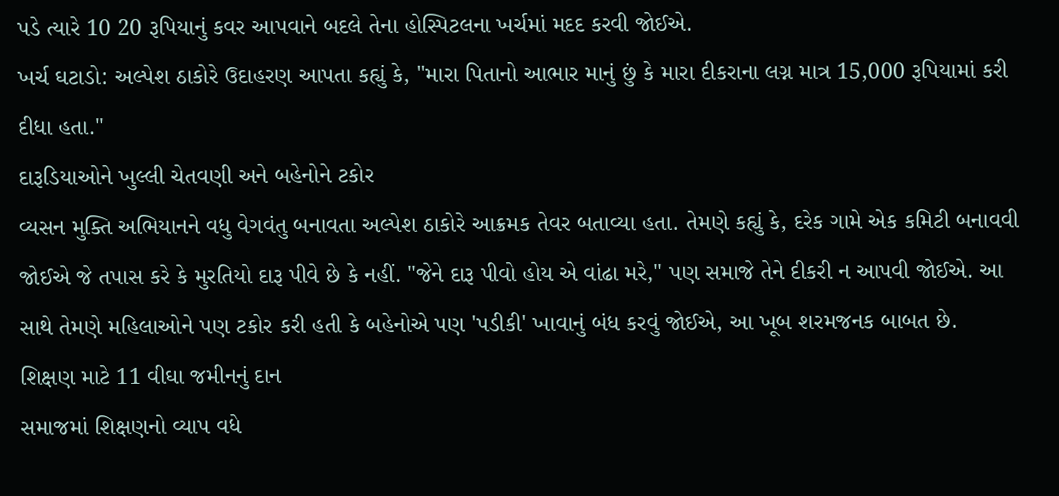પડે ત્યારે 10 20 રૂપિયાનું કવર આપવાને બદલે તેના હોસ્પિટલના ખર્ચમાં મદદ કરવી જોઈએ.
ખર્ચ ઘટાડો: અલ્પેશ ઠાકોરે ઉદાહરણ આપતા કહ્યું કે, "મારા પિતાનો આભાર માનું છું કે મારા દીકરાના લગ્ન માત્ર 15,000 રૂપિયામાં કરી દીધા હતા."
દારૂડિયાઓને ખુલ્લી ચેતવણી અને બહેનોને ટકોર
વ્યસન મુક્તિ અભિયાનને વધુ વેગવંતુ બનાવતા અલ્પેશ ઠાકોરે આક્રમક તેવર બતાવ્યા હતા. તેમણે કહ્યું કે, દરેક ગામે એક કમિટી બનાવવી જોઈએ જે તપાસ કરે કે મુરતિયો દારૂ પીવે છે કે નહીં. "જેને દારૂ પીવો હોય એ વાંઢા મરે," પણ સમાજે તેને દીકરી ન આપવી જોઈએ. આ સાથે તેમણે મહિલાઓને પણ ટકોર કરી હતી કે બહેનોએ પણ 'પડીકી' ખાવાનું બંધ કરવું જોઈએ, આ ખૂબ શરમજનક બાબત છે.
શિક્ષણ માટે 11 વીઘા જમીનનું દાન
સમાજમાં શિક્ષણનો વ્યાપ વધે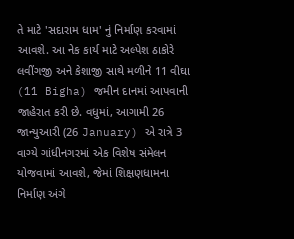તે માટે 'સદારામ ધામ' નું નિર્માણ કરવામાં આવશે. આ નેક કાર્ય માટે અલ્પેશ ઠાકોરે લવીંગજી અને કેશાજી સાથે મળીને 11 વીઘા (11 Bigha) જમીન દાનમાં આપવાની જાહેરાત કરી છે. વધુમાં, આગામી 26 જાન્યુઆરી (26 January) એ રાત્રે 3 વાગ્યે ગાંધીનગરમાં એક વિશેષ સંમેલન યોજવામાં આવશે, જેમાં શિક્ષણધામના નિર્માણ અંગે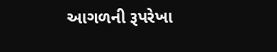આગળની રૂપરેખા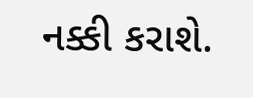નક્કી કરાશે.